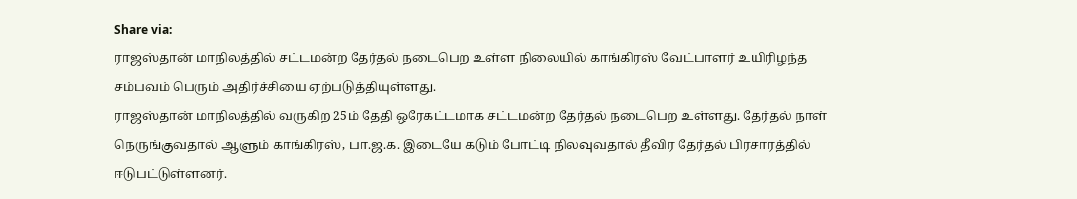Share via:
ராஜஸ்தான் மாநிலத்தில் சட்டமன்ற தேர்தல் நடைபெற உள்ள நிலையில் காங்கிரஸ் வேட்பாளர் உயிரிழந்த சம்பவம் பெரும் அதிர்ச்சியை ஏற்படுத்தியுள்ளது.
ராஜஸ்தான் மாநிலத்தில் வருகிற 25ம் தேதி ஒரேகட்டமாக சட்டமன்ற தேர்தல் நடைபெற உள்ளது. தேர்தல் நாள் நெருங்குவதால் ஆளும் காங்கிரஸ், பா.ஜ.க. இடையே கடும் போட்டி நிலவுவதால் தீவிர தேர்தல் பிரசாரத்தில் ஈடுபட்டுள்ளனர்.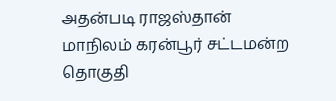அதன்படி ராஜஸ்தான் மாநிலம் கரன்பூர் சட்டமன்ற தொகுதி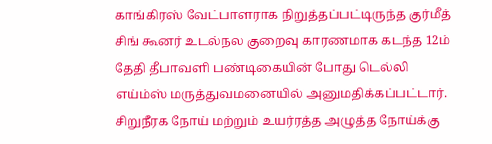காங்கிரஸ் வேட்பாளராக நிறுத்தப்பட்டிருந்த குர்மீத் சிங் கூனர் உடல்நல குறைவு காரணமாக கடந்த 12ம் தேதி தீபாவளி பண்டிகையின் போது டெல்லி எய்ம்ஸ் மருத்துவமனையில் அனுமதிக்கப்பட்டார். சிறுநீரக நோய் மற்றும் உயர்ரத்த அழுத்த நோய்க்கு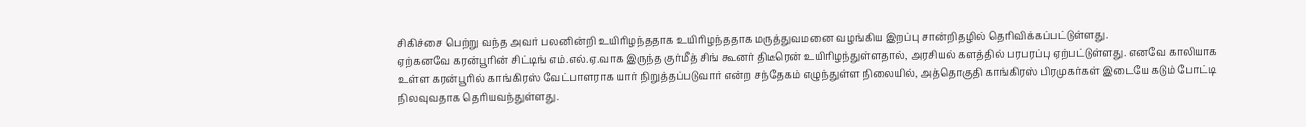சிகிச்சை பெற்று வந்த அவர் பலனின்றி உயிரிழந்ததாக உயிரிழந்ததாக மருத்துவமனை வழங்கிய இறப்பு சான்றிதழில் தெரிவிக்கப்பட்டுள்ளது.
ஏற்கனவே கரன்பூரின் சிட்டிங் எம்.எல்.ஏ.வாக இருந்த குர்மீத் சிங் கூனர் திடீரென் உயிரிழந்துள்ளதால், அரசியல் களத்தில் பரபரப்பு ஏற்பட்டுள்ளது. எனவே காலியாக உள்ள கரன்பூரில் காங்கிரஸ் வேட்பாளராக யார் நிறுத்தப்படுவார் என்ற சந்தேகம் எழுந்துள்ள நிலையில், அத்தொகுதி காங்கிரஸ் பிரமுகர்கள் இடையே கடும் போட்டி நிலவுவதாக தெரியவந்துள்ளது.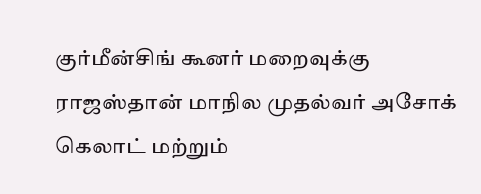குர்மீன்சிங் கூனர் மறைவுக்கு ராஜஸ்தான் மாநில முதல்வர் அசோக் கெலாட் மற்றும்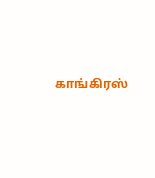காங்கிரஸ்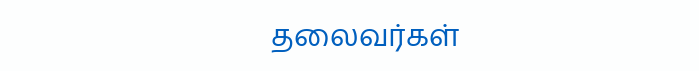தலைவர்கள்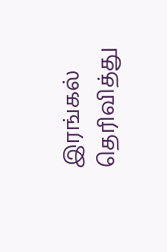இரங்கல் தெரிவித்து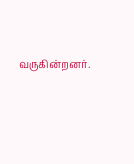வருகின்றனர்.